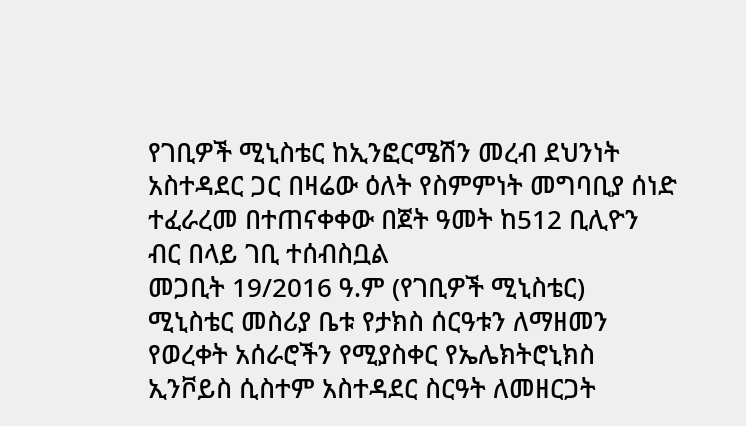የገቢዎች ሚኒስቴር ከኢንፎርሜሽን መረብ ደህንነት አስተዳደር ጋር በዛሬው ዕለት የስምምነት መግባቢያ ሰነድ ተፈራረመ በተጠናቀቀው በጀት ዓመት ከ512 ቢሊዮን ብር በላይ ገቢ ተሰብስቧል
መጋቢት 19/2016 ዓ.ም (የገቢዎች ሚኒስቴር)
ሚኒስቴር መስሪያ ቤቱ የታክስ ሰርዓቱን ለማዘመን የወረቀት አሰራሮችን የሚያስቀር የኤሌክትሮኒክስ ኢንቮይስ ሲስተም አስተዳደር ስርዓት ለመዘርጋት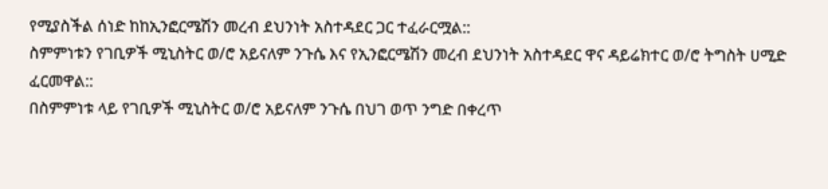የሚያስችል ሰነድ ከከኢንፎርሜሽን መረብ ደህንነት አስተዳደር ጋር ተፈራርሟል::
ስምምነቱን የገቢዎች ሚኒስትር ወ/ሮ አይናለም ንጉሴ እና የኢንፎርሜሽን መረብ ደህንነት አስተዳደር ዋና ዳይሬክተር ወ/ሮ ትግስት ሀሚድ ፈርመዋል::
በስምምነቱ ላይ የገቢዎች ሚኒስትር ወ/ሮ አይናለም ንጉሴ በህገ ወጥ ንግድ በቀረጥ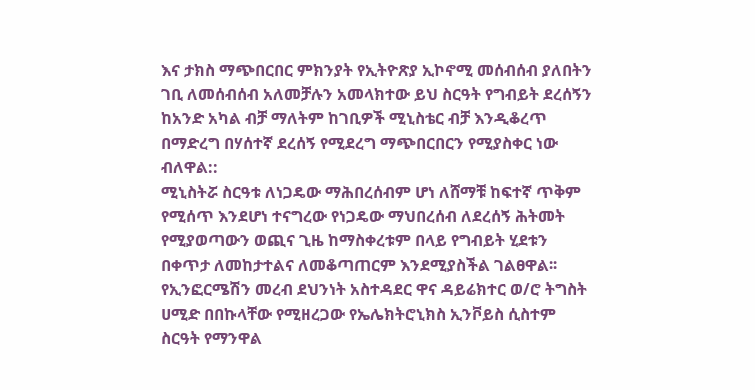እና ታክስ ማጭበርበር ምክንያት የኢትዮጽያ ኢኮኖሚ መሰብሰብ ያለበትን ገቢ ለመሰብሰብ አለመቻሉን አመላክተው ይህ ስርዓት የግብይት ደረሰኝን ከአንድ አካል ብቻ ማለትም ከገቢዎች ሚኒስቴር ብቻ እንዲቆረጥ በማድረግ በሃሰተኛ ደረሰኝ የሚደረግ ማጭበርበርን የሚያስቀር ነው ብለዋል::
ሚኒስትሯ ስርዓቱ ለነጋዴው ማሕበረሰብም ሆነ ለሸማቹ ከፍተኛ ጥቅም የሚሰጥ እንደሆነ ተናግረው የነጋዴው ማህበረሰብ ለደረሰኝ ሕትመት የሚያወጣውን ወጪና ጊዜ ከማስቀረቱም በላይ የግብይት ሂደቱን በቀጥታ ለመከታተልና ለመቆጣጠርም እንደሚያስችል ገልፀዋል፡፡
የኢንፎርሜሽን መረብ ደህንነት አስተዳደር ዋና ዳይሬክተር ወ/ሮ ትግስት ሀሚድ በበኩላቸው የሚዘረጋው የኤሌክትሮኒክስ ኢንቮይስ ሲስተም ስርዓት የማንዋል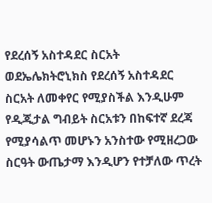የደረሰኝ አስተዳደር ስርአት ወደኤሌክትሮኒክስ የደረሰኝ አስተዳደር ስርአት ለመቀየር የሚያስችል እንዲሁም የዲጂታል ግብይት ስርአቱን በከፍተኛ ደረጃ የሚያሳልጥ መሆኑን አንስተው የሚዘረጋው ስርዓት ውጤታማ እንዲሆን የተቻለው ጥረት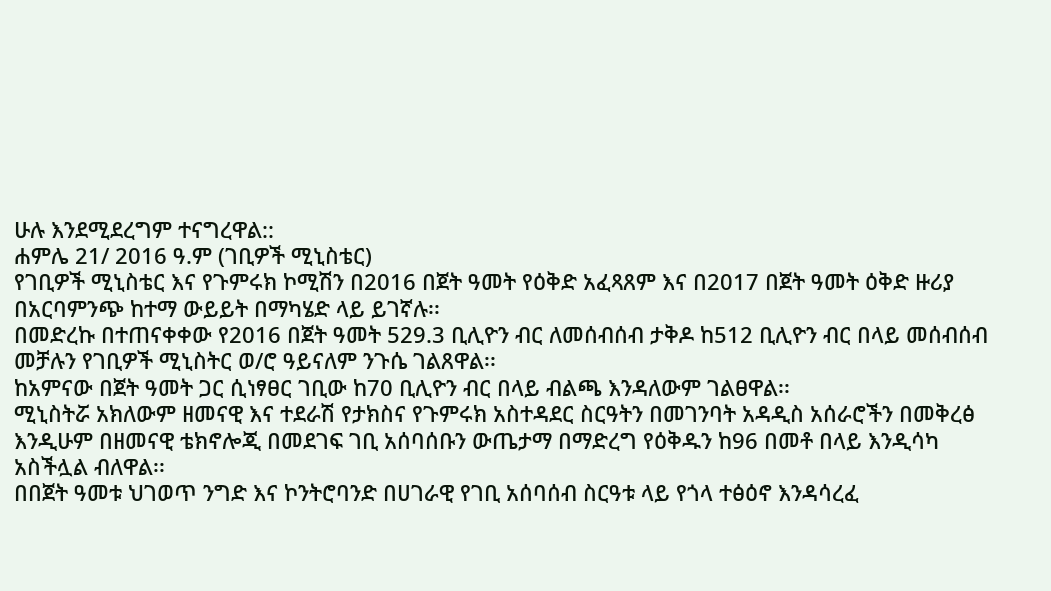ሁሉ እንደሚደረግም ተናግረዋል::
ሐምሌ 21/ 2016 ዓ.ም (ገቢዎች ሚኒስቴር)
የገቢዎች ሚኒስቴር እና የጉምሩክ ኮሚሽን በ2016 በጀት ዓመት የዕቅድ አፈጻጸም እና በ2017 በጀት ዓመት ዕቅድ ዙሪያ በአርባምንጭ ከተማ ውይይት በማካሄድ ላይ ይገኛሉ፡፡
በመድረኩ በተጠናቀቀው የ2016 በጀት ዓመት 529.3 ቢሊዮን ብር ለመሰብሰብ ታቅዶ ከ512 ቢሊዮን ብር በላይ መሰብሰብ መቻሉን የገቢዎች ሚኒስትር ወ/ሮ ዓይናለም ንጉሴ ገልጸዋል፡፡
ከአምናው በጀት ዓመት ጋር ሲነፃፀር ገቢው ከ70 ቢሊዮን ብር በላይ ብልጫ እንዳለውም ገልፀዋል፡፡
ሚኒስትሯ አክለውም ዘመናዊ እና ተደራሽ የታክስና የጉምሩክ አስተዳደር ስርዓትን በመገንባት አዳዲስ አሰራሮችን በመቅረፅ እንዲሁም በዘመናዊ ቴክኖሎጂ በመደገፍ ገቢ አሰባሰቡን ውጤታማ በማድረግ የዕቅዱን ከ96 በመቶ በላይ እንዲሳካ አስችሏል ብለዋል፡፡
በበጀት ዓመቱ ህገወጥ ንግድ እና ኮንትሮባንድ በሀገራዊ የገቢ አሰባሰብ ስርዓቱ ላይ የጎላ ተፅዕኖ እንዳሳረፈ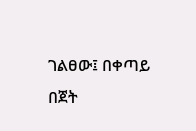ገልፀው፤ በቀጣይ በጀት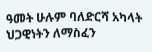ዓመት ሁሉም ባለድርሻ አካላት ህጋዊነትን ለማስፈን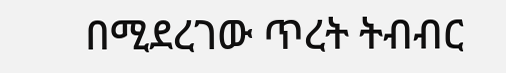በሚደረገው ጥረት ትብብር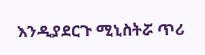እንዲያደርጉ ሚኒስትሯ ጥሪ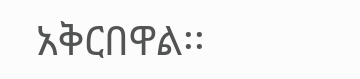አቅርበዋል፡፡